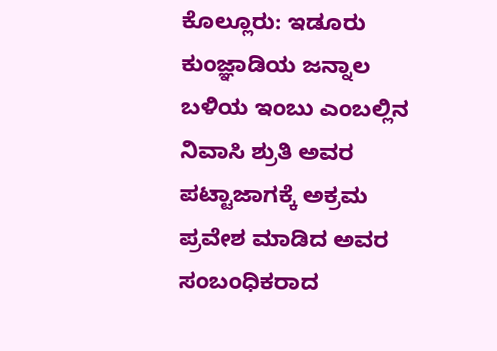ಕೊಲ್ಲೂರು: ಇಡೂರು ಕುಂಜ್ಞಾಡಿಯ ಜನ್ನಾಲ ಬಳಿಯ ಇಂಬು ಎಂಬಲ್ಲಿನ ನಿವಾಸಿ ಶ್ರುತಿ ಅವರ ಪಟ್ಟಾಜಾಗಕ್ಕೆ ಅಕ್ರಮ ಪ್ರವೇಶ ಮಾಡಿದ ಅವರ ಸಂಬಂಧಿಕರಾದ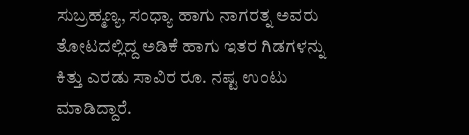ಸುಬ್ರಹ್ಮಣ್ಯ, ಸಂಧ್ಯಾ ಹಾಗು ನಾಗರತ್ನ ಅವರು ತೋಟದಲ್ಲಿದ್ದ ಅಡಿಕೆ ಹಾಗು ಇತರ ಗಿಡಗಳನ್ನು ಕಿತ್ತು ಎರಡು ಸಾವಿರ ರೂ. ನಷ್ಟ ಉಂಟು ಮಾಡಿದ್ದಾರೆ.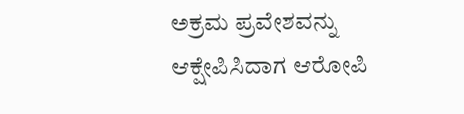ಅಕ್ರಮ ಪ್ರವೇಶವನ್ನು ಆಕ್ಷೇಪಿಸಿದಾಗ ಆರೋಪಿ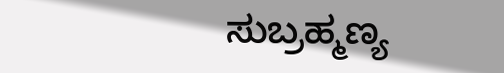ಸುಬ್ರಹ್ಮಣ್ಯ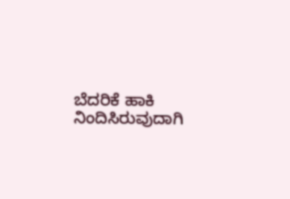ಬೆದರಿಕೆ ಹಾಕಿ ನಿಂದಿಸಿರುವುದಾಗಿ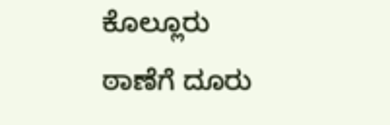ಕೊಲ್ಲೂರು ಠಾಣೆಗೆ ದೂರು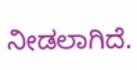ನೀಡಲಾಗಿದೆ.